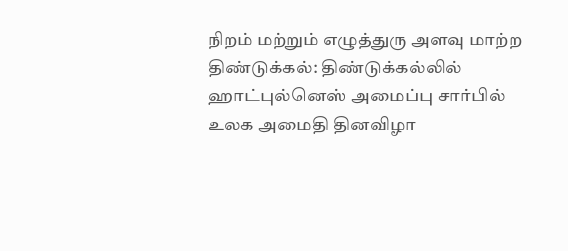நிறம் மற்றும் எழுத்துரு அளவு மாற்ற
திண்டுக்கல்: திண்டுக்கல்லில் ஹாட்புல்னெஸ் அமைப்பு சார்பில் உலக அமைதி தினவிழா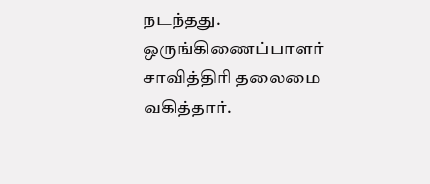நடந்தது. ஒருங்கிணைப்பாளர் சாவித்திரி தலைமை வகித்தார்.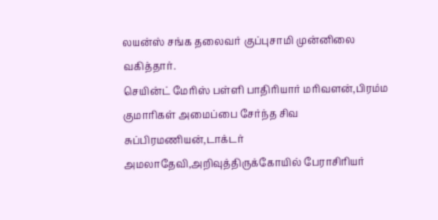லயன்ஸ் சங்க தலைவர் குப்புசாமி முன்னிலை வகித்தார்.
செயின்ட் மேரிஸ் பள்ளி பாதிரியார் மரிவளன்,பிரம்ம குமாரிகள் அமைப்பை சேர்ந்த சிவ சுப்பிரமணியன்,டாக்டர் அமலாதேவி,அறிவுத்திருக்கோயில் பேராசிரியர்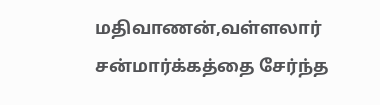மதிவாணன்,வள்ளலார் சன்மார்க்கத்தை சேர்ந்த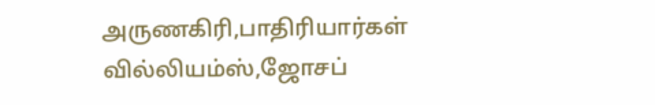அருணகிரி,பாதிரியார்கள் வில்லியம்ஸ்,ஜோசப்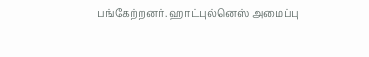பங்கேற்றனர். ஹாட்புல்னெஸ் அமைப்பு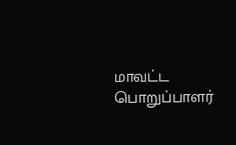மாவட்ட பொறுப்பாளர்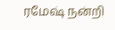ரமேஷ் நன்றி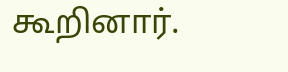கூறினார்.